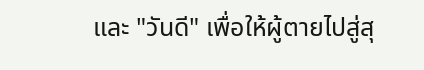และ "วันดี" เพื่อให้ผู้ตายไปสู่สุ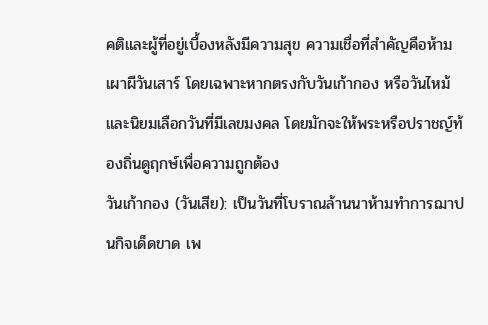คติและผู้ที่อยู่เบื้องหลังมีความสุข ความเชื่อที่สำคัญคือห้ามเผาผีวันเสาร์ โดยเฉพาะหากตรงกับวันเก้ากอง หรือวันไหม้ และนิยมเลือกวันที่มีเลขมงคล โดยมักจะให้พระหรือปราชญ์ท้องถิ่นดูฤกษ์เพื่อความถูกต้อง
วันเก้ากอง (วันเสีย): เป็นวันที่โบราณล้านนาห้ามทำการฌาปนกิจเด็ดขาด เพ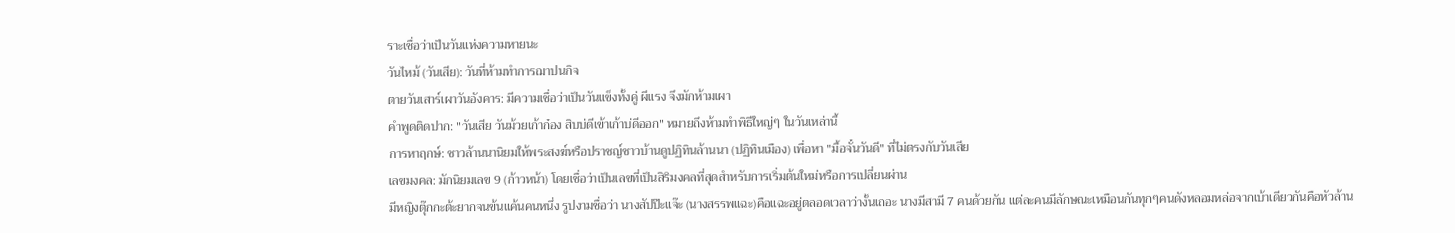ราะเชื่อว่าเป็นวันแห่งความหายนะ
วันไหม้ (วันเสีย): วันที่ห้ามทำการฌาปนกิจ
ตายวันเสาร์เผาวันอังคาร: มีความเชื่อว่าเป็นวันแข็งทั้งคู่ ผีแรง จึงมักห้ามเผา
คำพูดติดปาก: "วันเสีย วันม้วยเก้าก๋อง สิบบ่ดีเข้าเก้าบ่ดีออก" หมายถึงห้ามทำพิธีใหญ่ๆ ในวันเหล่านี้
การหาฤกษ์: ชาวล้านนานิยมให้พระสงฆ์หรือปราชญ์ชาวบ้านดูปฏิทินล้านนา (ปฏิทินเมือง) เพื่อหา "มื้อจั๋นวันดี" ที่ไม่ตรงกับวันเสีย
เลขมงคล: มักนิยมเลข 9 (ก้าวหน้า) โดยเชื่อว่าเป็นเลขที่เป็นสิริมงคลที่สุดสำหรับการเริ่มต้นใหม่หรือการเปลี่ยนผ่าน
มีหญิงตุ๊กกะต้ะยากจนข้นแค้นคนหนึ่ง รูปงามชื่อว่า นางสัปป๊ะแจ๊ะ (นางสรรพแฉะ)คือแฉะอยู่ตลอดเวลาว่างั้นเถอะ นางมีสามี 7 คนด้วยกัน แต่ละคนมีลักษณะเหมือนกันทุกๆคนดังหลอมหล่อจากเบ้าเดียวกันคือหัวล้าน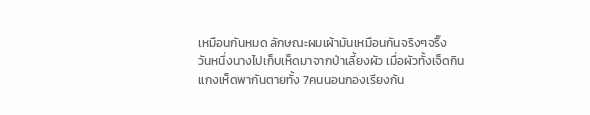เหมือนกันหมด ลักษณะผมเผ้ามันเหมือนกันจริงๆจริ๊ง
วันหนึ่งนางไปเก็บเห็ดมาจากป่าเลี้ยงผัว เมื่อผัวทั้งเจ็ดกินแกงเห็ดพากันตายทั้ง 7คนนอนกองเรียงกัน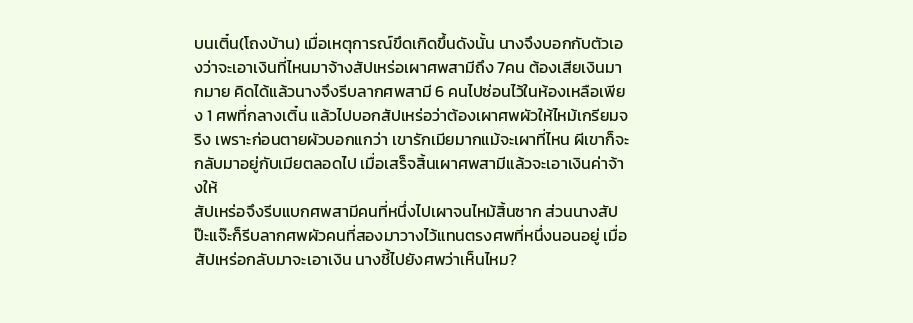บนเติ๋น(โถงบ้าน) เมื่อเหตุการณ์ขึดเกิดขึ้นดังนั้น นางจึงบอกกับตัวเองว่าจะเอาเงินที่ไหนมาจ้างสัปเหร่อเผาศพสามีถึง 7คน ต้องเสียเงินมากมาย คิดได้แล้วนางจึงรีบลากศพสามี 6 คนไปซ่อนไว้ในห้องเหลือเพียง 1 ศพที่กลางเติ๋น แล้วไปบอกสัปเหร่อว่าต้องเผาศพผัวให้ไหม้เกรียมจริง เพราะก่อนตายผัวบอกแกว่า เขารักเมียมากแม้จะเผาที่ไหน ผีเขาก็จะกลับมาอยู่กับเมียตลอดไป เมื่อเสร็จสิ้นเผาศพสามีแล้วจะเอาเงินค่าจ้างให้
สัปเหร่อจึงรีบแบกศพสามีคนที่หนึ่งไปเผาจนไหม้สิ้นซาก ส่วนนางสัปป๊ะแจ๊ะก็รีบลากศพผัวคนที่สองมาวางไว้แทนตรงศพที่หนึ่งนอนอยู่ เมื่อสัปเหร่อกลับมาจะเอาเงิน นางชี้ไปยังศพว่าเห็นไหม?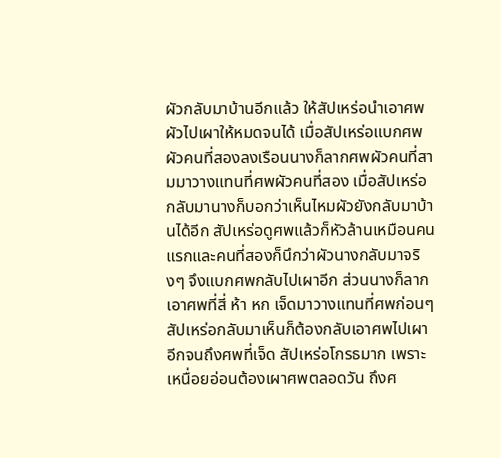ผัวกลับมาบ้านอีกแล้ว ให้สัปเหร่อนำเอาศพผัวไปเผาให้หมดจนได้ เมื่อสัปเหร่อแบกศพผัวคนที่สองลงเรือนนางก็ลากศพผัวคนที่สามมาวางแทนที่ศพผัวคนที่สอง เมื่อสัปเหร่อกลับมานางก็บอกว่าเห็นไหมผัวยังกลับมาบ้านได้อีก สัปเหร่อดูศพแล้วก็หัวล้านเหมือนคนแรกและคนที่สองก็นึกว่าผัวนางกลับมาจริงๆ จึงแบกศพกลับไปเผาอีก ส่วนนางก็ลากเอาศพที่สี่ ห้า หก เจ็ดมาวางแทนที่ศพก่อนๆ สัปเหร่อกลับมาเห็นก็ต้องกลับเอาศพไปเผาอีกจนถึงศพที่เจ็ด สัปเหร่อโกรธมาก เพราะเหนื่อยอ่อนต้องเผาศพตลอดวัน ถึงศ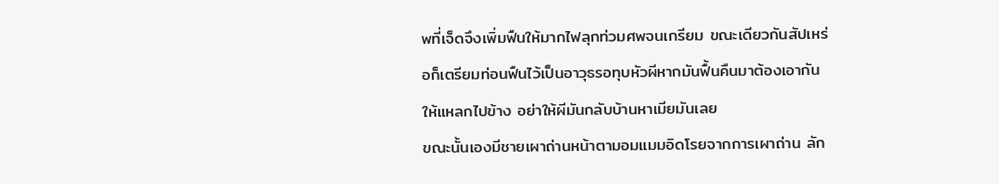พที่เจ็ดจึงเพิ่มฟืนให้มากไฟลุกท่วมศพจนเกรียม ขณะเดียวกันสัปเหร่อก็เตรียมท่อนฟืนไว้เป็นอาวุธรอทุบหัวผีหากมันฟื้นคืนมาต้องเอากันให้แหลกไปข้าง อย่าให้ผีมันกลับบ้านหาเมียมันเลย
ขณะนั้นเองมีชายเผาถ่านหน้าตามอมแมมอิดโรยจากการเผาถ่าน ลัก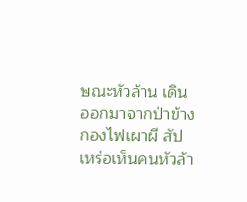ษณะหัวล้าน เดินออกมาจากป่าข้างกองไฟเผาผี สัปเหร่อเห็นคนหัวล้า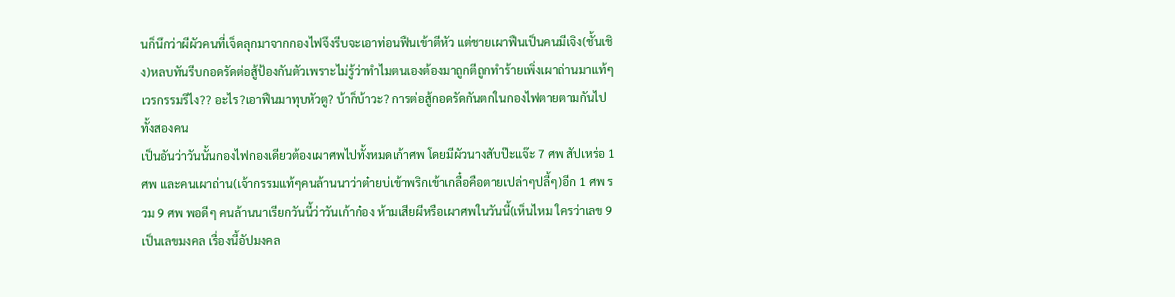นก็นึกว่าผีผัวคนที่เจ็ดลุกมาจากกองไฟจึงรีบจะเอาท่อนฟืนเข้าตีหัว แต่ชายเผาฟืนเป็นคนมีเจิง(ชั้นเชิง)หลบทันรีบกอดรัดต่อสู้ป้องกันตัวเพราะไม่รู้ว่าทำไมตนเองต้องมาถูกตีถูกทำร้ายเพิ่งเผาถ่านมาแท้ๆ เวรกรรมรึไง?? อะไร?เอาฟืนมาทุบหัวตู? บ้าก็บ้าวะ? การต่อสู้กอดรัดกันตกในกองไฟตายตามกันไปทั้งสองคน
เป็นอันว่าวันนั้นกองไฟกองเดียวต้องเผาศพไปทั้งหมดเก้าศพ โดยมีผัวนางสับป๊ะแจ๊ะ 7 ศพ สัปเหร่อ 1 ศพ และคนเผาถ่าน(เจ้ากรรมแท้ๆคนล้านนาว่าต๋ายบ่เข้าพริกเข้าเกลื๋อคือตายเปล่าๆปลี้ๆ)อีก 1 ศพ รวม 9 ศพ พอดีๆ คนล้านนาเรียกวันนี้ว่าวันเก้าก๋อง ห้ามเสียผีหรือเผาศพในวันนี้(เห็นไหม ใครว่าเลข 9 เป็นเลขมงคล เรื่องนี้อัปมงคล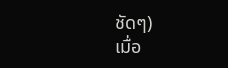ชัดๆ)
เมื่อ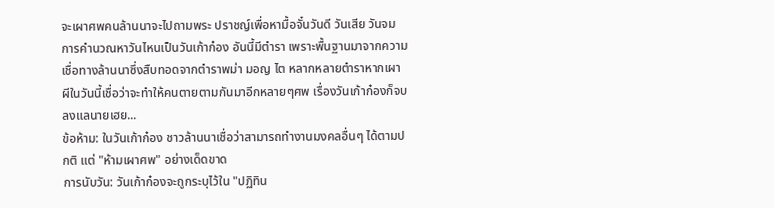จะเผาศพคนล้านนาจะไปถามพระ ปราชญ์เพื่อหามื้อจั๋นวันดี วันเสีย วันจม การคำนวณหาวันไหนเป็นวันเก้าก๋อง อันนี้มีตำรา เพราะพื้นฐานมาจากความเชื่อทางล้านนาซึ่งสืบทอดจากตำราพม่า มอญ ไต หลากหลายตำราหากเผาผีในวันนี้เชื่อว่าจะทำให้คนตายตามกันมาอีกหลายๆศพ เรื่องวันเก้าก๋องก็จบลงแลนายเฮย...
ข้อห้าม: ในวันเก้าก๋อง ชาวล้านนาเชื่อว่าสามารถทำงานมงคลอื่นๆ ได้ตามปกติ แต่ "ห้ามเผาศพ" อย่างเด็ดขาด
การนับวัน: วันเก้าก๋องจะถูกระบุไว้ใน "ปฏิทิน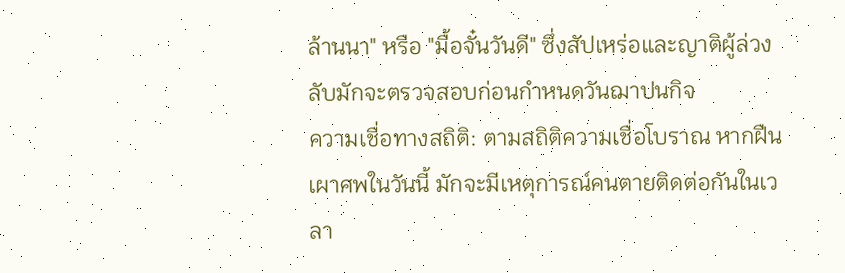ล้านนา" หรือ "มื้อจั๋นวันดี" ซึ่งสัปเหร่อและญาติผู้ล่วงลับมักจะตรวจสอบก่อนกำหนดวันฌาปนกิจ
ความเชื่อทางสถิติ: ตามสถิติความเชื่อโบราณ หากฝืนเผาศพในวันนี้ มักจะมีเหตุการณ์คนตายติดต่อกันในเวลา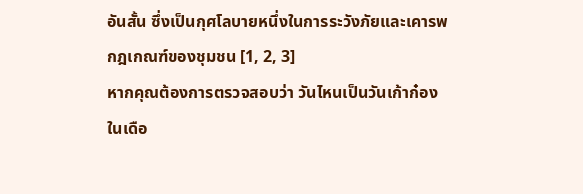อันสั้น ซึ่งเป็นกุศโลบายหนึ่งในการระวังภัยและเคารพกฎเกณฑ์ของชุมชน [1, 2, 3]
หากคุณต้องการตรวจสอบว่า วันไหนเป็นวันเก้าก๋อง ในเดือ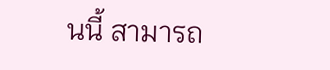นนี้ สามารถ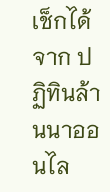เช็กได้จาก ปฏิทินล้านนาออนไล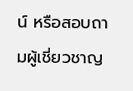น์ หรือสอบถามผู้เชี่ยวชาญ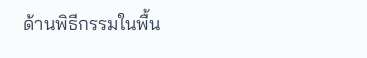ด้านพิธีกรรมในพื้น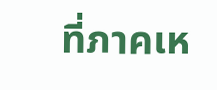ที่ภาคเห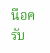นือครับ